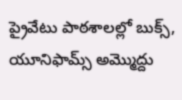ప్రైవేటు పాఠశాలల్లో బుక్స్, యూనిఫామ్స్ అమ్మొద్దు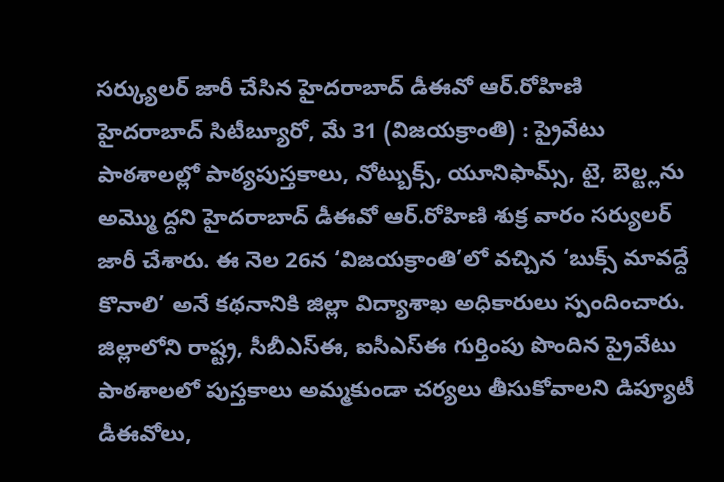సర్క్యులర్ జారీ చేసిన హైదరాబాద్ డీఈవో ఆర్.రోహిణి
హైదరాబాద్ సిటీబ్యూరో, మే 31 (విజయక్రాంతి) : ప్రైవేటు పాఠశాలల్లో పాఠ్యపుస్తకాలు, నోట్బుక్స్, యూనిఫామ్స్, టై, బెల్ట్లను అమ్మొ ద్దని హైదరాబాద్ డీఈవో ఆర్.రోహిణి శుక్ర వారం సర్యులర్ జారీ చేశారు. ఈ నెల 26న ‘విజయక్రాంతి’లో వచ్చిన ‘బుక్స్ మావద్దే కొనాలి’ అనే కథనానికి జిల్లా విద్యాశాఖ అధికారులు స్పందించారు. జిల్లాలోని రాష్ట్ర, సీబీఎస్ఈ, ఐసీఎస్ఈ గుర్తింపు పొందిన ప్రైవేటు పాఠశాలలో పుస్తకాలు అమ్మకుండా చర్యలు తీసుకోవాలని డిప్యూటీ డీఈవోలు,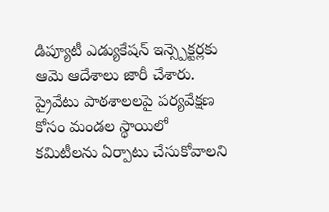డిప్యూటీ ఎడ్యుకేషన్ ఇన్స్పెక్టర్లకు ఆమె ఆదేశాలు జారీ చేశారు. ప్రైవేటు పాఠశాలలపై పర్యవేక్షణ కోసం మండల స్థాయిలో కమిటీలను ఏర్పాటు చేసుకోవాలని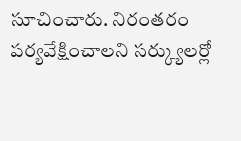సూచించారు. నిరంతరం పర్యవేక్షించాలని సర్క్యులర్లో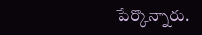పేర్కొన్నారు.